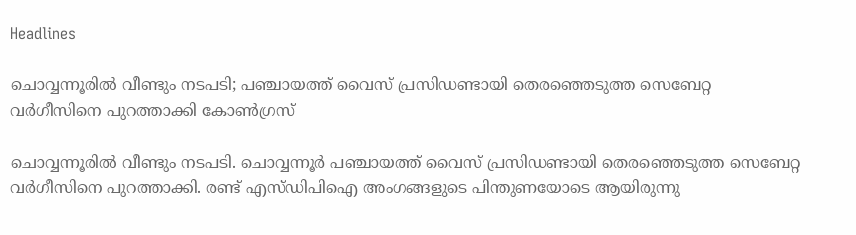Headlines

ചൊവ്വന്നൂരില്‍ വീണ്ടും നടപടി; പഞ്ചായത്ത് വൈസ് പ്രസിഡണ്ടായി തെരഞ്ഞെടുത്ത സെബേറ്റ വര്‍ഗീസിനെ പുറത്താക്കി കോണ്‍ഗ്രസ്

ചൊവ്വന്നൂരില്‍ വീണ്ടും നടപടി. ചൊവ്വന്നൂര്‍ പഞ്ചായത്ത് വൈസ് പ്രസിഡണ്ടായി തെരഞ്ഞെടുത്ത സെബേറ്റ വര്‍ഗീസിനെ പുറത്താക്കി. രണ്ട് എസ്ഡിപിഐ അംഗങ്ങളുടെ പിന്തുണയോടെ ആയിരുന്നു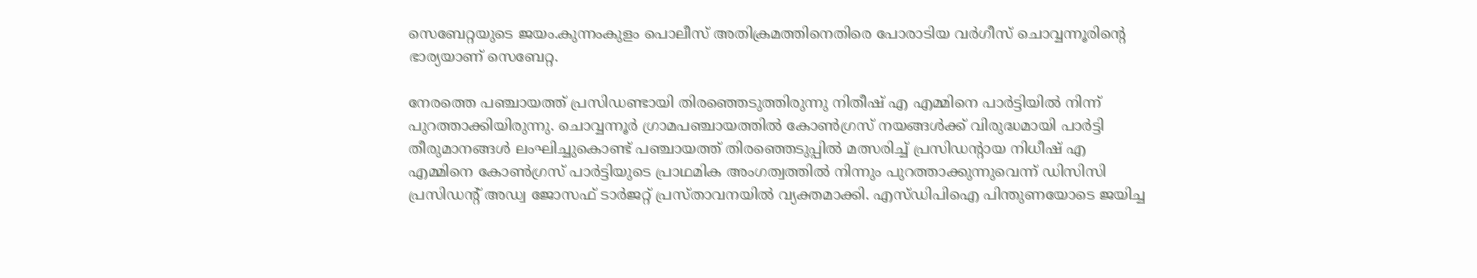സെബേറ്റയുടെ ജയം.കുന്നംകുളം പൊലീസ് അതിക്രമത്തിനെതിരെ പോരാടിയ വര്‍ഗീസ് ചൊവ്വന്നൂരിന്റെ ഭാര്യയാണ് സെബേറ്റ.

നേരത്തെ പഞ്ചായത്ത് പ്രസിഡണ്ടായി തിരഞ്ഞെടുത്തിരുന്നു നിതീഷ് എ എമ്മിനെ പാര്‍ട്ടിയില്‍ നിന്ന് പുറത്താക്കിയിരുന്നു. ചൊവ്വന്നൂര്‍ ഗ്രാമപഞ്ചായത്തില്‍ കോണ്‍ഗ്രസ് നയങ്ങള്‍ക്ക് വിരുദ്ധമായി പാര്‍ട്ടി തീരുമാനങ്ങള്‍ ലംഘിച്ചുകൊണ്ട് പഞ്ചായത്ത് തിരഞ്ഞെടുപ്പില്‍ മത്സരിച്ച് പ്രസിഡന്റായ നിധീഷ് എ എമ്മിനെ കോണ്‍ഗ്രസ് പാര്‍ട്ടിയുടെ പ്രാഥമിക അംഗത്വത്തില്‍ നിന്നും പുറത്താക്കുന്നുവെന്ന് ഡിസിസി പ്രസിഡന്റ് അഡ്വ ജോസഫ് ടാര്‍ജറ്റ് പ്രസ്താവനയില്‍ വ്യക്തമാക്കി. എസ്ഡിപിഐ പിന്തുണയോടെ ജയിച്ച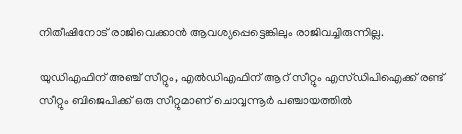നിതീഷിനോട് രാജിവെക്കാന്‍ ആവശ്യപ്പെട്ടെങ്കിലും രാജിവച്ചിരുന്നില്ല.

യുഡിഎഫിന് അഞ്ച് സീറ്റും, എല്‍ഡിഎഫിന് ആറ് സീറ്റും എസ്ഡിപിഐക്ക് രണ്ട് സീറ്റും ബിജെപിക്ക് ഒരു സീറ്റുമാണ് ചൊവ്വന്നൂര്‍ പഞ്ചായത്തില്‍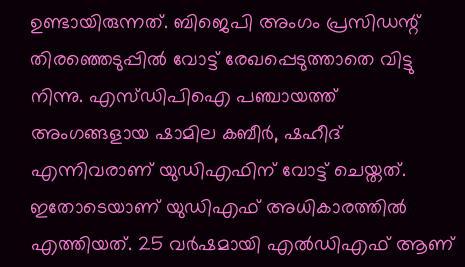ഉണ്ടായിരുന്നത്. ബിജെപി അംഗം പ്രസിഡന്റ് തിരഞ്ഞെടുപ്പില്‍ വോട്ട് രേഖപ്പെടുത്താതെ വിട്ടു നിന്നു. എസ്ഡിപിഐ പഞ്ചായത്ത് അംഗങ്ങളായ ഷാമില കബീര്‍, ഷഹീദ് എന്നിവരാണ് യുഡിഎഫിന് വോട്ട് ചെയ്തത്. ഇതോടെയാണ് യുഡിഎഫ് അധികാരത്തില്‍ എത്തിയത്. 25 വര്‍ഷമായി എല്‍ഡിഎഫ് ആണ്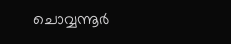ചൊവ്വന്നൂര്‍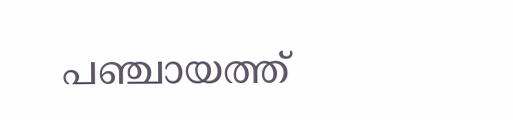പഞ്ചായത്ത്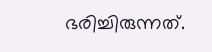ഭരിച്ചിരുന്നത്.